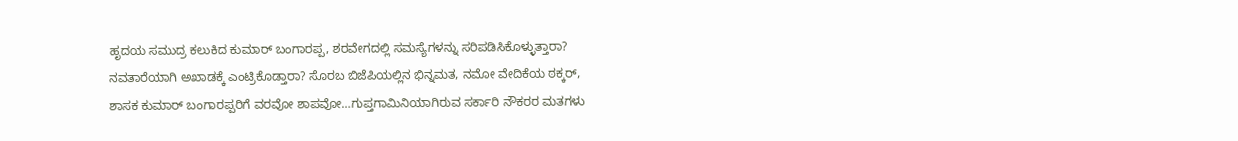ಹೃದಯ ಸಮುದ್ರ ಕಲುಕಿದ ಕುಮಾರ್ ಬಂಗಾರಪ್ಪ, ಶರವೇಗದಲ್ಲಿ ಸಮಸ್ಯೆಗಳನ್ನು ಸರಿಪಡಿಸಿಕೊಳ್ಳುತ್ತಾರಾ? ನವತಾರೆಯಾಗಿ ಅಖಾಡಕ್ಕೆ ಎಂಟ್ರಿಕೊಡ್ತಾರಾ? ಸೊರಬ ಬಿಜೆಪಿಯಲ್ಲಿನ ಭಿನ್ನಮತ, ನಮೋ ವೇದಿಕೆಯ ಠಕ್ಕರ್, ಶಾಸಕ ಕುಮಾರ್ ಬಂಗಾರಪ್ಪರಿಗೆ ವರವೋ ಶಾಪವೋ…ಗುಪ್ತಗಾಮಿನಿಯಾಗಿರುವ ಸರ್ಕಾರಿ ನೌಕರರ ಮತಗಳು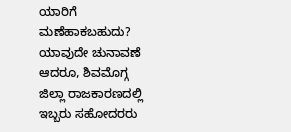ಯಾರಿಗೆ ಮಣೆಹಾಕಬಹುದು?
ಯಾವುದೇ ಚುನಾವಣೆ ಆದರೂ, ಶಿವಮೊಗ್ಗ ಜಿಲ್ಲಾ ರಾಜಕಾರಣದಲ್ಲಿ ಇಬ್ಬರು ಸಹೋದರರು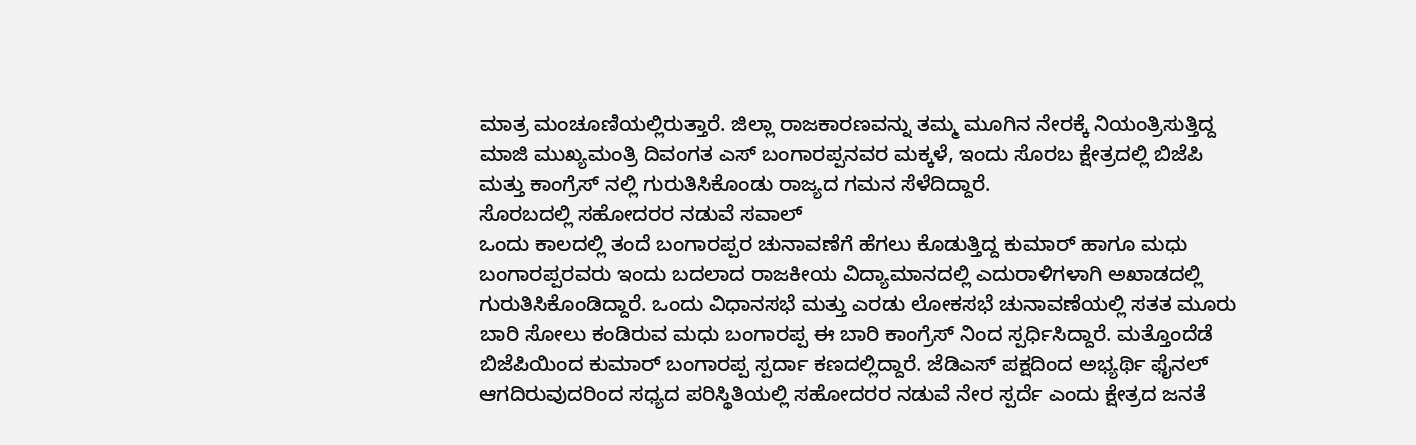ಮಾತ್ರ ಮಂಚೂಣಿಯಲ್ಲಿರುತ್ತಾರೆ. ಜಿಲ್ಲಾ ರಾಜಕಾರಣವನ್ನು ತಮ್ಮ ಮೂಗಿನ ನೇರಕ್ಕೆ ನಿಯಂತ್ರಿಸುತ್ತಿದ್ದ ಮಾಜಿ ಮುಖ್ಯಮಂತ್ರಿ ದಿವಂಗತ ಎಸ್ ಬಂಗಾರಪ್ಪನವರ ಮಕ್ಕಳೆ, ಇಂದು ಸೊರಬ ಕ್ಷೇತ್ರದಲ್ಲಿ ಬಿಜೆಪಿ ಮತ್ತು ಕಾಂಗ್ರೆಸ್ ನಲ್ಲಿ ಗುರುತಿಸಿಕೊಂಡು ರಾಜ್ಯದ ಗಮನ ಸೆಳೆದಿದ್ದಾರೆ.
ಸೊರಬದಲ್ಲಿ ಸಹೋದರರ ನಡುವೆ ಸವಾಲ್
ಒಂದು ಕಾಲದಲ್ಲಿ ತಂದೆ ಬಂಗಾರಪ್ಪರ ಚುನಾವಣೆಗೆ ಹೆಗಲು ಕೊಡುತ್ತಿದ್ದ ಕುಮಾರ್ ಹಾಗೂ ಮಧು ಬಂಗಾರಪ್ಪರವರು ಇಂದು ಬದಲಾದ ರಾಜಕೀಯ ವಿದ್ಯಾಮಾನದಲ್ಲಿ ಎದುರಾಳಿಗಳಾಗಿ ಅಖಾಡದಲ್ಲಿ ಗುರುತಿಸಿಕೊಂಡಿದ್ದಾರೆ. ಒಂದು ವಿಧಾನಸಭೆ ಮತ್ತು ಎರಡು ಲೋಕಸಭೆ ಚುನಾವಣೆಯಲ್ಲಿ ಸತತ ಮೂರು ಬಾರಿ ಸೋಲು ಕಂಡಿರುವ ಮಧು ಬಂಗಾರಪ್ಪ ಈ ಬಾರಿ ಕಾಂಗ್ರೆಸ್ ನಿಂದ ಸ್ಪರ್ಧಿಸಿದ್ದಾರೆ. ಮತ್ತೊಂದೆಡೆ ಬಿಜೆಪಿಯಿಂದ ಕುಮಾರ್ ಬಂಗಾರಪ್ಪ ಸ್ಪರ್ದಾ ಕಣದಲ್ಲಿದ್ದಾರೆ. ಜೆಡಿಎಸ್ ಪಕ್ಷದಿಂದ ಅಭ್ಯರ್ಥಿ ಫೈನಲ್ ಆಗದಿರುವುದರಿಂದ ಸಧ್ಯದ ಪರಿಸ್ಥಿತಿಯಲ್ಲಿ ಸಹೋದರರ ನಡುವೆ ನೇರ ಸ್ಪರ್ದೆ ಎಂದು ಕ್ಷೇತ್ರದ ಜನತೆ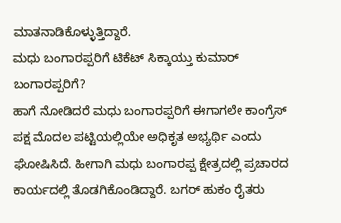ಮಾತನಾಡಿಕೊಳ್ಳುತ್ತಿದ್ದಾರೆ.
ಮಧು ಬಂಗಾರಪ್ಪರಿಗೆ ಟಿಕೆಟ್ ಸಿಕ್ಕಾಯ್ತು ಕುಮಾರ್ ಬಂಗಾರಪ್ಪರಿಗೆ?
ಹಾಗೆ ನೋಡಿದರೆ ಮಧು ಬಂಗಾರಪ್ಪರಿಗೆ ಈಗಾಗಲೇ ಕಾಂಗ್ರೆಸ್ ಪಕ್ಷ ಮೊದಲ ಪಟ್ಟಿಯಲ್ಲಿಯೇ ಅಧಿಕೃತ ಅಭ್ಯರ್ಥಿ ಎಂದು ಘೋಷಿಸಿದೆ. ಹೀಗಾಗಿ ಮಧು ಬಂಗಾರಪ್ಪ ಕ್ಷೇತ್ರದಲ್ಲಿ ಪ್ರಚಾರದ ಕಾರ್ಯದಲ್ಲಿ ತೊಡಗಿಕೊಂಡಿದ್ದಾರೆ. ಬಗರ್ ಹುಕಂ ರೈತರು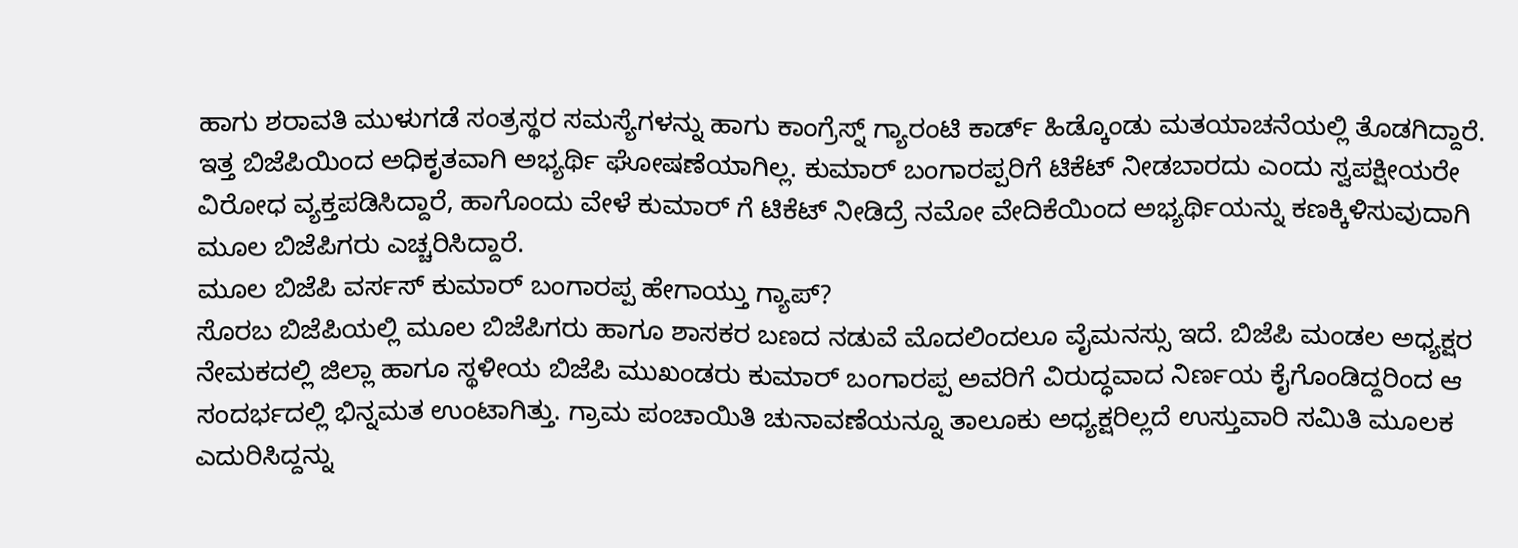ಹಾಗು ಶರಾವತಿ ಮುಳುಗಡೆ ಸಂತ್ರಸ್ಥರ ಸಮಸ್ಯೆಗಳನ್ನು ಹಾಗು ಕಾಂಗ್ರೆಸ್ನ್ ಗ್ಯಾರಂಟಿ ಕಾರ್ಡ್ ಹಿಡ್ಕೊಂಡು ಮತಯಾಚನೆಯಲ್ಲಿ ತೊಡಗಿದ್ದಾರೆ.
ಇತ್ತ ಬಿಜೆಪಿಯಿಂದ ಅಧಿಕೃತವಾಗಿ ಅಭ್ಯರ್ಥಿ ಘೋಷಣೆಯಾಗಿಲ್ಲ. ಕುಮಾರ್ ಬಂಗಾರಪ್ಪರಿಗೆ ಟಿಕೆಟ್ ನೀಡಬಾರದು ಎಂದು ಸ್ವಪಕ್ಷೀಯರೇ ವಿರೋಧ ವ್ಯಕ್ತಪಡಿಸಿದ್ದಾರೆ, ಹಾಗೊಂದು ವೇಳೆ ಕುಮಾರ್ ಗೆ ಟಿಕೆಟ್ ನೀಡಿದ್ರೆ ನಮೋ ವೇದಿಕೆಯಿಂದ ಅಭ್ಯರ್ಥಿಯನ್ನು ಕಣಕ್ಕಿಳಿಸುವುದಾಗಿ ಮೂಲ ಬಿಜೆಪಿಗರು ಎಚ್ಚರಿಸಿದ್ದಾರೆ.
ಮೂಲ ಬಿಜೆಪಿ ವರ್ಸಸ್ ಕುಮಾರ್ ಬಂಗಾರಪ್ಪ ಹೇಗಾಯ್ತು ಗ್ಯಾಪ್?
ಸೊರಬ ಬಿಜೆಪಿಯಲ್ಲಿ ಮೂಲ ಬಿಜೆಪಿಗರು ಹಾಗೂ ಶಾಸಕರ ಬಣದ ನಡುವೆ ಮೊದಲಿಂದಲೂ ವೈಮನಸ್ಸು ಇದೆ. ಬಿಜೆಪಿ ಮಂಡಲ ಅಧ್ಯಕ್ಷರ ನೇಮಕದಲ್ಲಿ ಜಿಲ್ಲಾ ಹಾಗೂ ಸ್ಥಳೀಯ ಬಿಜೆಪಿ ಮುಖಂಡರು ಕುಮಾರ್ ಬಂಗಾರಪ್ಪ ಅವರಿಗೆ ವಿರುದ್ಧವಾದ ನಿರ್ಣಯ ಕೈಗೊಂಡಿದ್ದರಿಂದ ಆ ಸಂದರ್ಭದಲ್ಲಿ ಭಿನ್ನಮತ ಉಂಟಾಗಿತ್ತು. ಗ್ರಾಮ ಪಂಚಾಯಿತಿ ಚುನಾವಣೆಯನ್ನೂ ತಾಲೂಕು ಅಧ್ಯಕ್ಷರಿಲ್ಲದೆ ಉಸ್ತುವಾರಿ ಸಮಿತಿ ಮೂಲಕ ಎದುರಿಸಿದ್ದನ್ನು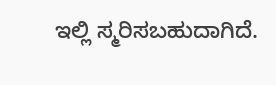ಇಲ್ಲಿ ಸ್ಮರಿಸಬಹುದಾಗಿದೆ.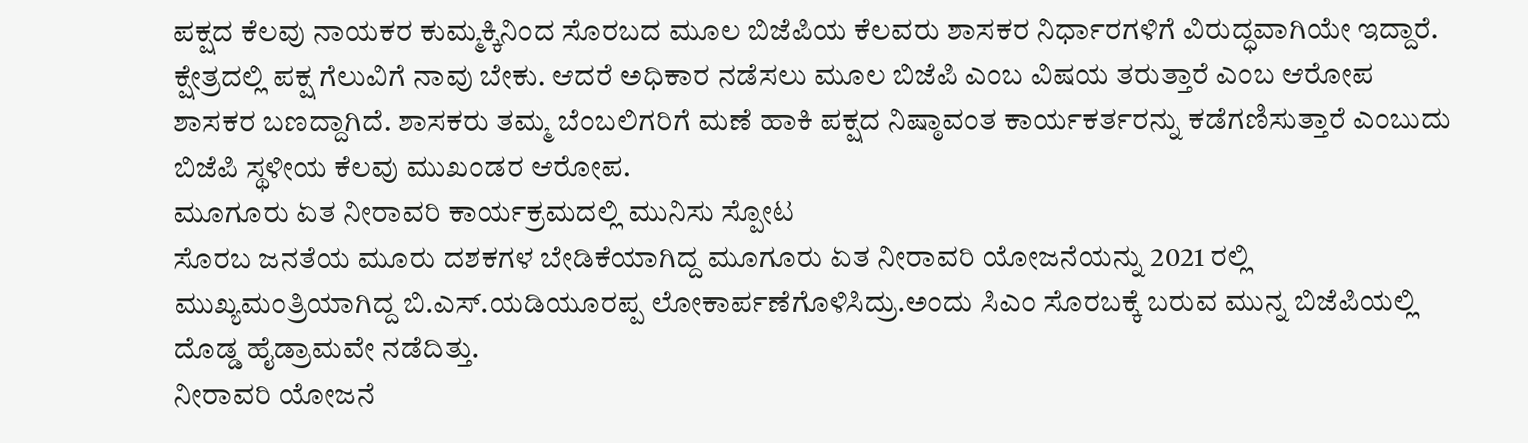ಪಕ್ಷದ ಕೆಲವು ನಾಯಕರ ಕುಮ್ಮಕ್ಕಿನಿಂದ ಸೊರಬದ ಮೂಲ ಬಿಜೆಪಿಯ ಕೆಲವರು ಶಾಸಕರ ನಿರ್ಧಾರಗಳಿಗೆ ವಿರುದ್ಧವಾಗಿಯೇ ಇದ್ದಾರೆ. ಕ್ಷೇತ್ರದಲ್ಲಿ ಪಕ್ಷ ಗೆಲುವಿಗೆ ನಾವು ಬೇಕು. ಆದರೆ ಅಧಿಕಾರ ನಡೆಸಲು ಮೂಲ ಬಿಜೆಪಿ ಎಂಬ ವಿಷಯ ತರುತ್ತಾರೆ ಎಂಬ ಆರೋಪ ಶಾಸಕರ ಬಣದ್ದಾಗಿದೆ. ಶಾಸಕರು ತಮ್ಮ ಬೆಂಬಲಿಗರಿಗೆ ಮಣೆ ಹಾಕಿ ಪಕ್ಷದ ನಿಷ್ಠಾವಂತ ಕಾರ್ಯಕರ್ತರನ್ನು ಕಡೆಗಣಿಸುತ್ತಾರೆ ಎಂಬುದು ಬಿಜೆಪಿ ಸ್ಥಳೀಯ ಕೆಲವು ಮುಖಂಡರ ಆರೋಪ.
ಮೂಗೂರು ಏತ ನೀರಾವರಿ ಕಾರ್ಯಕ್ರಮದಲ್ಲಿ ಮುನಿಸು ಸ್ಪೋಟ
ಸೊರಬ ಜನತೆಯ ಮೂರು ದಶಕಗಳ ಬೇಡಿಕೆಯಾಗಿದ್ದ ಮೂಗೂರು ಏತ ನೀರಾವರಿ ಯೋಜನೆಯನ್ನು 2021 ರಲ್ಲಿ ಮುಖ್ಯಮಂತ್ರಿಯಾಗಿದ್ದ ಬಿ.ಎಸ್.ಯಡಿಯೂರಪ್ಪ ಲೋಕಾರ್ಪಣೆಗೊಳಿಸಿದ್ರು.ಅಂದು ಸಿಎಂ ಸೊರಬಕ್ಕೆ ಬರುವ ಮುನ್ನ ಬಿಜೆಪಿಯಲ್ಲಿ ದೊಡ್ಡ ಹೈಡ್ರಾಮವೇ ನಡೆದಿತ್ತು.
ನೀರಾವರಿ ಯೋಜನೆ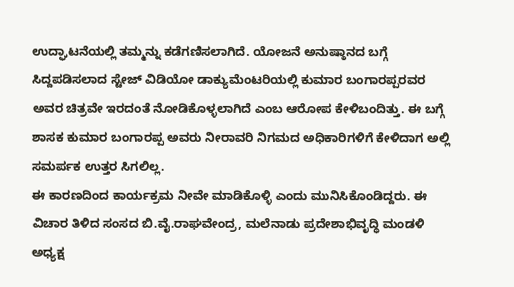ಉದ್ಘಾಟನೆಯಲ್ಲಿ ತಮ್ಮನ್ನು ಕಡೆಗಣಿಸಲಾಗಿದೆ. ಯೋಜನೆ ಅನುಷ್ಠಾನದ ಬಗ್ಗೆ ಸಿದ್ದಪಡಿಸಲಾದ ಸ್ಟೇಜ್ ವಿಡಿಯೋ ಡಾಕ್ಯುಮೆಂಟರಿಯಲ್ಲಿ ಕುಮಾರ ಬಂಗಾರಪ್ಪರವರ ಅವರ ಚಿತ್ರವೇ ಇರದಂತೆ ನೋಡಿಕೊಳ್ಳಲಾಗಿದೆ ಎಂಬ ಆರೋಪ ಕೇಳಿಬಂದಿತ್ತು. ಈ ಬಗ್ಗೆ ಶಾಸಕ ಕುಮಾರ ಬಂಗಾರಪ್ಪ ಅವರು ನೀರಾವರಿ ನಿಗಮದ ಅಧಿಕಾರಿಗಳಿಗೆ ಕೇಳಿದಾಗ ಅಲ್ಲಿ ಸಮರ್ಪಕ ಉತ್ತರ ಸಿಗಲಿಲ್ಲ.
ಈ ಕಾರಣದಿಂದ ಕಾರ್ಯಕ್ರಮ ನೀವೇ ಮಾಡಿಕೊಳ್ಳಿ ಎಂದು ಮುನಿಸಿಕೊಂಡಿದ್ದರು. ಈ ವಿಚಾರ ತಿಳಿದ ಸಂಸದ ಬಿ.ವೈ.ರಾಘವೇಂದ್ರ, ಮಲೆನಾಡು ಪ್ರದೇಶಾಭಿವೃದ್ಧಿ ಮಂಡಳಿ ಅಧ್ಯಕ್ಷ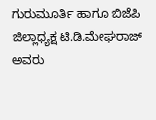ಗುರುಮೂರ್ತಿ ಹಾಗೂ ಬಿಜೆಪಿ ಜಿಲ್ಲಾಧ್ಯಕ್ಷ ಟಿ.ಡಿ.ಮೇಘರಾಜ್ ಅವರು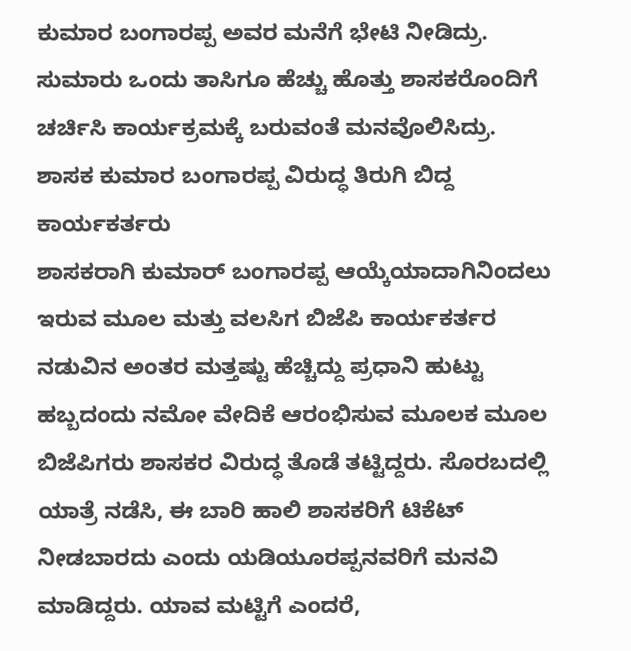ಕುಮಾರ ಬಂಗಾರಪ್ಪ ಅವರ ಮನೆಗೆ ಭೇಟಿ ನೀಡಿದ್ರು. ಸುಮಾರು ಒಂದು ತಾಸಿಗೂ ಹೆಚ್ಚು ಹೊತ್ತು ಶಾಸಕರೊಂದಿಗೆ ಚರ್ಚಿಸಿ ಕಾರ್ಯಕ್ರಮಕ್ಕೆ ಬರುವಂತೆ ಮನವೊಲಿಸಿದ್ರು.
ಶಾಸಕ ಕುಮಾರ ಬಂಗಾರಪ್ಪ ವಿರುದ್ಧ ತಿರುಗಿ ಬಿದ್ದ ಕಾರ್ಯಕರ್ತರು
ಶಾಸಕರಾಗಿ ಕುಮಾರ್ ಬಂಗಾರಪ್ಪ ಆಯ್ಕೆಯಾದಾಗಿನಿಂದಲು ಇರುವ ಮೂಲ ಮತ್ತು ವಲಸಿಗ ಬಿಜೆಪಿ ಕಾರ್ಯಕರ್ತರ ನಡುವಿನ ಅಂತರ ಮತ್ತಷ್ಟು ಹೆಚ್ಚಿದ್ದು ಪ್ರಧಾನಿ ಹುಟ್ಟು ಹಬ್ಬದಂದು ನಮೋ ವೇದಿಕೆ ಆರಂಭಿಸುವ ಮೂಲಕ ಮೂಲ ಬಿಜೆಪಿಗರು ಶಾಸಕರ ವಿರುದ್ಧ ತೊಡೆ ತಟ್ಟಿದ್ದರು. ಸೊರಬದಲ್ಲಿ ಯಾತ್ರೆ ನಡೆಸಿ, ಈ ಬಾರಿ ಹಾಲಿ ಶಾಸಕರಿಗೆ ಟಿಕೆಟ್ ನೀಡಬಾರದು ಎಂದು ಯಡಿಯೂರಪ್ಪನವರಿಗೆ ಮನವಿ ಮಾಡಿದ್ದರು. ಯಾವ ಮಟ್ಟಿಗೆ ಎಂದರೆ,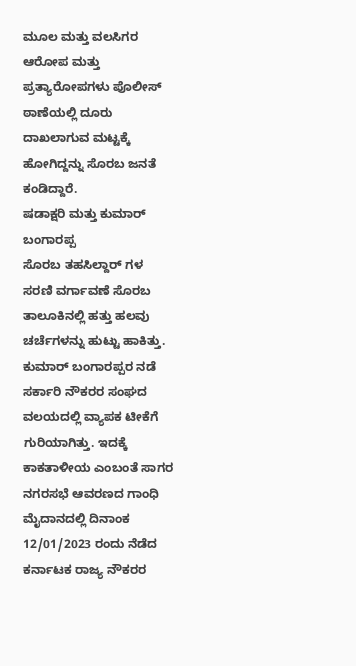ಮೂಲ ಮತ್ತು ವಲಸಿಗರ ಆರೋಪ ಮತ್ತು ಪ್ರತ್ಯಾರೋಪಗಳು ಪೊಲೀಸ್ ಠಾಣೆಯಲ್ಲಿ ದೂರು ದಾಖಲಾಗುವ ಮಟ್ಟಕ್ಕೆ ಹೋಗಿದ್ದನ್ನು ಸೊರಬ ಜನತೆ ಕಂಡಿದ್ದಾರೆ.
ಷಡಾಕ್ಷರಿ ಮತ್ತು ಕುಮಾರ್ ಬಂಗಾರಪ್ಪ
ಸೊರಬ ತಹಸಿಲ್ದಾರ್ ಗಳ ಸರಣಿ ವರ್ಗಾವಣೆ ಸೊರಬ ತಾಲೂಕಿನಲ್ಲಿ ಹತ್ತು ಹಲವು ಚರ್ಚೆಗಳನ್ನು ಹುಟ್ಟು ಹಾಕಿತ್ತು. ಕುಮಾರ್ ಬಂಗಾರಪ್ಪರ ನಡೆ ಸರ್ಕಾರಿ ನೌಕರರ ಸಂಘದ ವಲಯದಲ್ಲಿ ವ್ಯಾಪಕ ಟೀಕೆಗೆ ಗುರಿಯಾಗಿತ್ತು. ಇದಕ್ಕೆ ಕಾಕತಾಳೀಯ ಎಂಬಂತೆ ಸಾಗರ ನಗರಸಭೆ ಆವರಣದ ಗಾಂಧಿ ಮೈದಾನದಲ್ಲಿ ದಿನಾಂಕ 12/01/2023 ರಂದು ನೆಡೆದ ಕರ್ನಾಟಕ ರಾಜ್ಯ ನೌಕರರ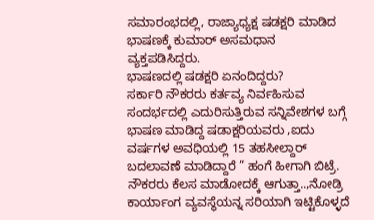ಸಮಾರಂಭದಲ್ಲಿ, ರಾಜ್ಯಾಧ್ಯಕ್ಷ ಷಡಕ್ಷರಿ ಮಾಡಿದ ಭಾಷಣಕ್ಕೆ ಕುಮಾರ್ ಅಸಮಧಾನ ವ್ಯಕ್ತಪಡಿಸಿದ್ದರು.
ಭಾಷಣದಲ್ಲಿ ಷಡಕ್ಷರಿ ಏನಂದಿದ್ದರು?
ಸರ್ಕಾರಿ ನೌಕರರು ಕರ್ತವ್ಯ ನಿರ್ವಹಿಸುವ ಸಂದರ್ಭದಲ್ಲಿ ಎದುರಿಸುತ್ತಿರುವ ಸನ್ನಿವೇಶಗಳ ಬಗ್ಗೆ ಭಾಷಣ ಮಾಡಿದ್ದ ಷಡಾಕ್ಷರಿಯವರು ,ಐದು ವರ್ಷಗಳ ಅವಧಿಯಲ್ಲಿ 15 ತಹಸೀಲ್ದಾರ್ ಬದಲಾವಣೆ ಮಾಡಿದ್ದಾರೆ ” ಹಂಗೆ ಹೀಗಾಗಿ ಬಿಟ್ರೆ. ನೌಕರರು ಕೆಲಸ ಮಾಡೋದಕ್ಕೆ ಆಗುತ್ತಾ..,ನೋಡ್ರಿ ಕಾರ್ಯಾಂಗ ವ್ಯವಸ್ಥೆಯನ್ನ ಸರಿಯಾಗಿ ಇಟ್ಟಿಕೊಳ್ಳದೆ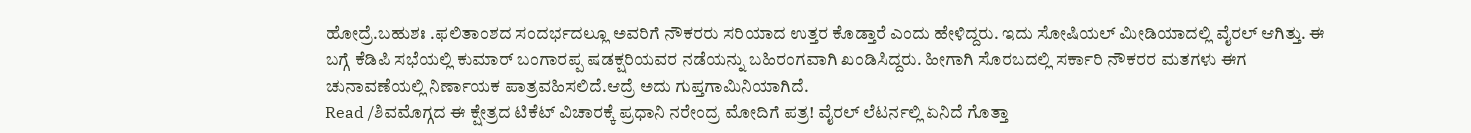ಹೋದ್ರೆ.ಬಹುಶಃ .ಫಲಿತಾಂಶದ ಸಂದರ್ಭದಲ್ಲೂ ಅವರಿಗೆ ನೌಕರರು ಸರಿಯಾದ ಉತ್ತರ ಕೊಡ್ತಾರೆ ಎಂದು ಹೇಳಿದ್ದರು. ಇದು ಸೋಷಿಯಲ್ ಮೀಡಿಯಾದಲ್ಲಿ ವೈರಲ್ ಆಗಿತ್ತು. ಈ ಬಗ್ಗೆ ಕೆಡಿಪಿ ಸಭೆಯಲ್ಲಿ ಕುಮಾರ್ ಬಂಗಾರಪ್ಪ ಷಡಕ್ಷರಿಯವರ ನಡೆಯನ್ನು ಬಹಿರಂಗವಾಗಿ ಖಂಡಿಸಿದ್ದರು. ಹೀಗಾಗಿ ಸೊರಬದಲ್ಲಿ ಸರ್ಕಾರಿ ನೌಕರರ ಮತಗಳು ಈಗ ಚುನಾವಣೆಯಲ್ಲಿ ನಿರ್ಣಾಯಕ ಪಾತ್ರವಹಿಸಲಿದೆ.ಆದ್ರೆ ಅದು ಗುಪ್ತಗಾಮಿನಿಯಾಗಿದೆ.
Read /ಶಿವಮೊಗ್ಗದ ಈ ಕ್ಷೇತ್ರದ ಟಿಕೆಟ್ ವಿಚಾರಕ್ಕೆ ಪ್ರಧಾನಿ ನರೇಂದ್ರ ಮೋದಿಗೆ ಪತ್ರ! ವೈರಲ್ ಲೆಟರ್ನಲ್ಲಿ ಏನಿದೆ ಗೊತ್ತಾ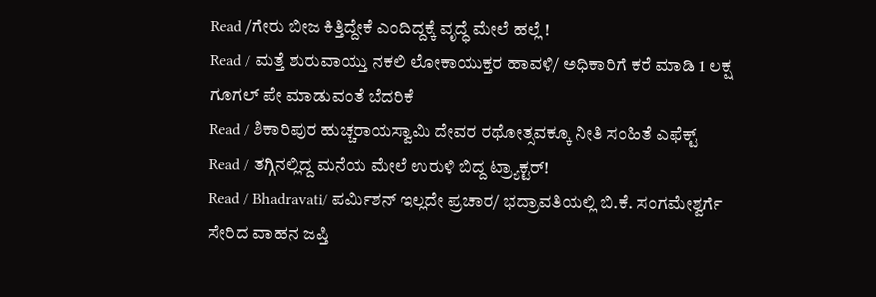Read /ಗೇರು ಬೀಜ ಕಿತ್ತಿದ್ದೇಕೆ ಎಂದಿದ್ದಕ್ಕೆ ವೃದ್ಧೆ ಮೇಲೆ ಹಲ್ಲೆ !
Read / ಮತ್ತೆ ಶುರುವಾಯ್ತು ನಕಲಿ ಲೋಕಾಯುಕ್ತರ ಹಾವಳಿ/ ಅಧಿಕಾರಿಗೆ ಕರೆ ಮಾಡಿ 1 ಲಕ್ಷ ಗೂಗಲ್ ಪೇ ಮಾಡುವಂತೆ ಬೆದರಿಕೆ
Read / ಶಿಕಾರಿಪುರ ಹುಚ್ಚರಾಯಸ್ವಾಮಿ ದೇವರ ರಥೋತ್ಸವಕ್ಕೂ ನೀತಿ ಸಂಹಿತೆ ಎಫೆಕ್ಟ್
Read / ತಗ್ಗಿನಲ್ಲಿದ್ದ ಮನೆಯ ಮೇಲೆ ಉರುಳಿ ಬಿದ್ದ ಟ್ರ್ಯಾಕ್ಟರ್!
Read / Bhadravati/ ಪರ್ಮಿಶನ್ ಇಲ್ಲದೇ ಪ್ರಚಾರ/ ಭದ್ರಾವತಿಯಲ್ಲಿ ಬಿ.ಕೆ. ಸಂಗಮೇಶ್ವರ್ಗೆ ಸೇರಿದ ವಾಹನ ಜಪ್ತಿ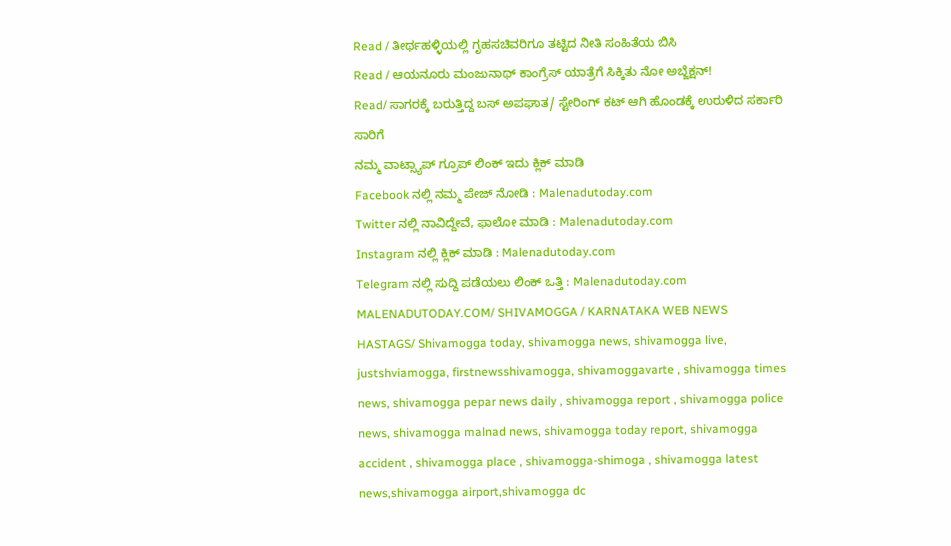Read / ತೀರ್ಥಹಳ್ಳಿಯಲ್ಲಿ ಗೃಹಸಚಿವರಿಗೂ ತಟ್ಟಿದ ನೀತಿ ಸಂಹಿತೆಯ ಬಿಸಿ
Read / ಆಯನೂರು ಮಂಜುನಾಥ್ ಕಾಂಗ್ರೆಸ್ ಯಾತ್ರೆಗೆ ಸಿಕ್ಕಿತು ನೋ ಅಬ್ಜೆಕ್ಷನ್!
Read/ ಸಾಗರಕ್ಕೆ ಬರುತ್ತಿದ್ದ ಬಸ್ ಅಪಘಾತ/ ಸ್ಟೇರಿಂಗ್ ಕಟ್ ಆಗಿ ಹೊಂಡಕ್ಕೆ ಉರುಳಿದ ಸರ್ಕಾರಿ ಸಾರಿಗೆ
ನಮ್ಮ ವಾಟ್ಸ್ಯಾಪ್ ಗ್ರೂಪ್ ಲಿಂಕ್ ಇದು ಕ್ಲಿಕ್ ಮಾಡಿ
Facebook ನಲ್ಲಿ ನಮ್ಮ ಪೇಜ್ ನೋಡಿ : Malenadutoday.com
Twitter ನಲ್ಲಿ ನಾವಿದ್ದೇವೆ, ಫಾಲೋ ಮಾಡಿ : Malenadutoday.com
Instagram ನಲ್ಲಿ ಕ್ಲಿಕ್ ಮಾಡಿ : Malenadutoday.com
Telegram ನಲ್ಲಿ ಸುದ್ದಿ ಪಡೆಯಲು ಲಿಂಕ್ ಒತ್ತಿ : Malenadutoday.com
MALENADUTODAY.COM/ SHIVAMOGGA / KARNATAKA WEB NEWS
HASTAGS/ Shivamogga today, shivamogga news, shivamogga live, justshviamogga, firstnewsshivamogga, shivamoggavarte , shivamogga times news, shivamogga pepar news daily , shivamogga report , shivamogga police news, shivamogga malnad news, shivamogga today report, shivamogga accident , shivamogga place , shivamogga-shimoga , shivamogga latest news,shivamogga airport,shivamogga dc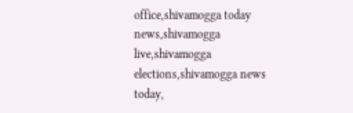office,shivamogga today news,shivamogga live,shivamogga elections,shivamogga news today,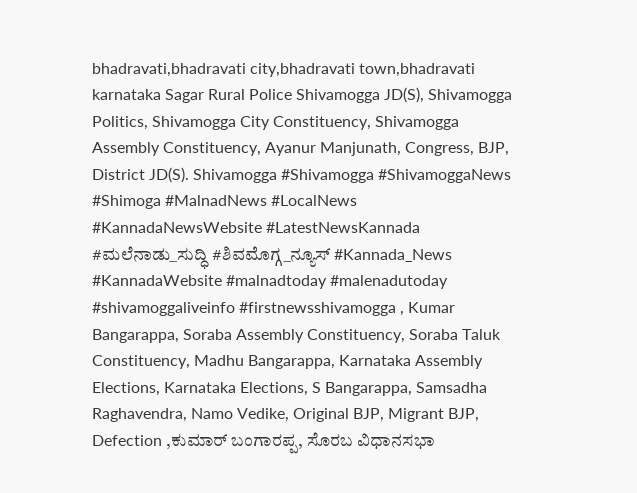bhadravati,bhadravati city,bhadravati town,bhadravati karnataka Sagar Rural Police Shivamogga JD(S), Shivamogga Politics, Shivamogga City Constituency, Shivamogga Assembly Constituency, Ayanur Manjunath, Congress, BJP, District JD(S). Shivamogga #Shivamogga #ShivamoggaNews #Shimoga #MalnadNews #LocalNews #KannadaNewsWebsite #LatestNewsKannada #ಮಲೆನಾಡು_ಸುದ್ಧಿ #ಶಿವಮೊಗ್ಗ_ನ್ಯೂಸ್ #Kannada_News #KannadaWebsite #malnadtoday #malenadutoday #shivamoggaliveinfo #firstnewsshivamogga , Kumar Bangarappa, Soraba Assembly Constituency, Soraba Taluk Constituency, Madhu Bangarappa, Karnataka Assembly Elections, Karnataka Elections, S Bangarappa, Samsadha Raghavendra, Namo Vedike, Original BJP, Migrant BJP, Defection ,ಕುಮಾರ್ ಬಂಗಾರಪ್ಪ, ಸೊರಬ ವಿಧಾನಸಭಾ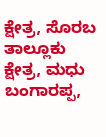ಕ್ಷೇತ್ರ, ಸೊರಬ ತಾಲ್ಲೂಕು ಕ್ಷೇತ್ರ, ಮಧು ಬಂಗಾರಪ್ಪ,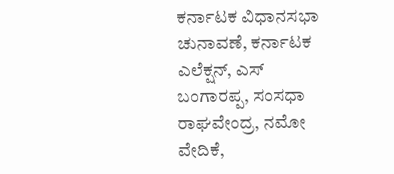ಕರ್ನಾಟಕ ವಿಧಾನಸಭಾ ಚುನಾವಣೆ, ಕರ್ನಾಟಕ ಎಲೆಕ್ಷನ್, ಎಸ್ ಬಂಗಾರಪ್ಪ, ಸಂಸಧಾ ರಾಘವೇಂದ್ರ, ನಮೋ ವೇದಿಕೆ,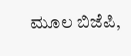ಮೂಲ ಬಿಜೆಪಿ,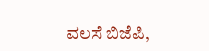ವಲಸೆ ಬಿಜೆಪಿ,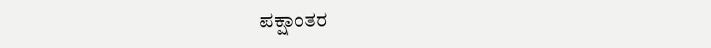ಪಕ್ಷಾಂತರ